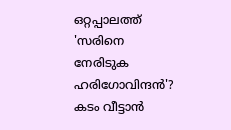ഒറ്റപ്പാലത്ത് 'സരിനെ നേരിടുക ഹരിഗോവിന്ദന്‍'? കടം വീട്ടാന്‍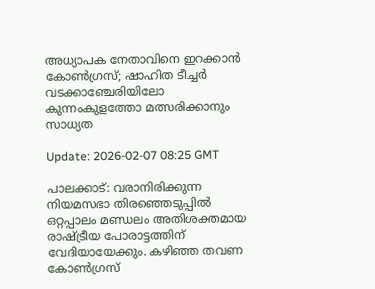അധ്യാപക നേതാവിനെ ഇറക്കാന്‍ കോണ്‍ഗ്രസ്; ഷാഹിത ടീച്ചര്‍ വടക്കാഞ്ചേരിയിലോ കുന്നംകുളത്തോ മത്സരിക്കാനും സാധ്യത

Update: 2026-02-07 08:25 GMT

പാലക്കാട്: വരാനിരിക്കുന്ന നിയമസഭാ തിരഞ്ഞെടുപ്പില്‍ ഒറ്റപ്പാലം മണ്ഡലം അതിശക്തമായ രാഷ്ട്രീയ പോരാട്ടത്തിന് വേദിയായേക്കും. കഴിഞ്ഞ തവണ കോണ്‍ഗ്രസ്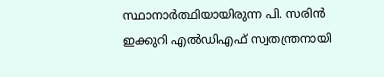സ്ഥാനാര്‍ത്ഥിയായിരുന്ന പി. സരിന്‍ ഇക്കുറി എല്‍ഡിഎഫ് സ്വതന്ത്രനായി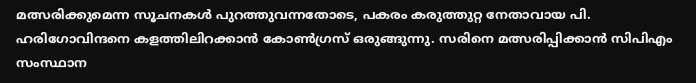മത്സരിക്കുമെന്ന സൂചനകള്‍ പുറത്തുവന്നതോടെ, പകരം കരുത്തുറ്റ നേതാവായ പി. ഹരിഗോവിന്ദനെ കളത്തിലിറക്കാന്‍ കോണ്‍ഗ്രസ് ഒരുങ്ങുന്നു. സരിനെ മത്സരിപ്പിക്കാന്‍ സിപിഎം സംസ്ഥാന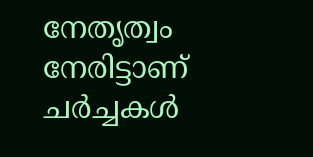നേതൃത്വം നേരിട്ടാണ് ചര്‍ച്ചകള്‍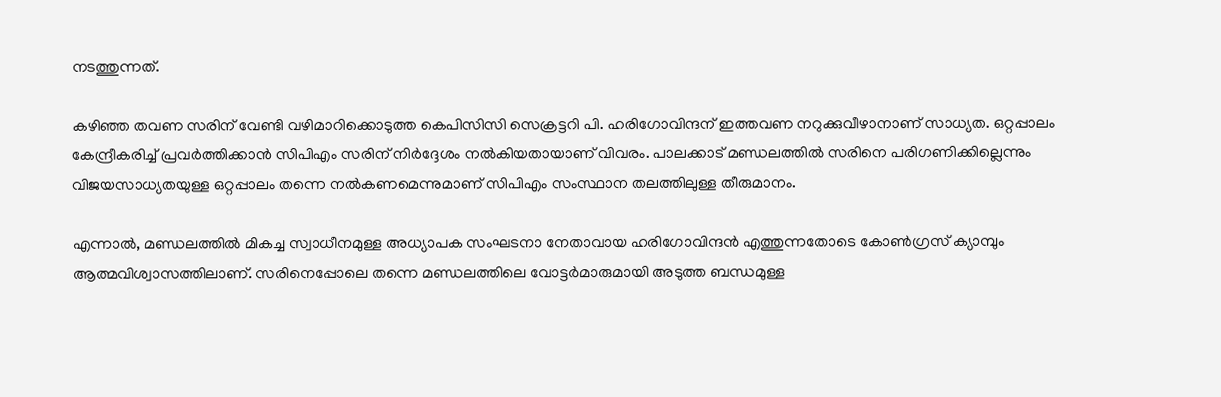നടത്തുന്നത്.

കഴിഞ്ഞ തവണ സരിന് വേണ്ടി വഴിമാറിക്കൊടുത്ത കെപിസിസി സെക്രട്ടറി പി. ഹരിഗോവിന്ദന് ഇത്തവണ നറുക്കുവീഴാനാണ് സാധ്യത. ഒറ്റപ്പാലം കേന്ദ്രീകരിച്ച് പ്രവര്‍ത്തിക്കാന്‍ സിപിഎം സരിന് നിര്‍ദ്ദേശം നല്‍കിയതായാണ് വിവരം. പാലക്കാട് മണ്ഡലത്തില്‍ സരിനെ പരിഗണിക്കില്ലെന്നും വിജയസാധ്യതയുള്ള ഒറ്റപ്പാലം തന്നെ നല്‍കണമെന്നുമാണ് സിപിഎം സംസ്ഥാന തലത്തിലുള്ള തീരുമാനം.

എന്നാല്‍, മണ്ഡലത്തില്‍ മികച്ച സ്വാധീനമുള്ള അധ്യാപക സംഘടനാ നേതാവായ ഹരിഗോവിന്ദന്‍ എത്തുന്നതോടെ കോണ്‍ഗ്രസ് ക്യാമ്പും ആത്മവിശ്വാസത്തിലാണ്. സരിനെപ്പോലെ തന്നെ മണ്ഡലത്തിലെ വോട്ടര്‍മാരുമായി അടുത്ത ബന്ധമുള്ള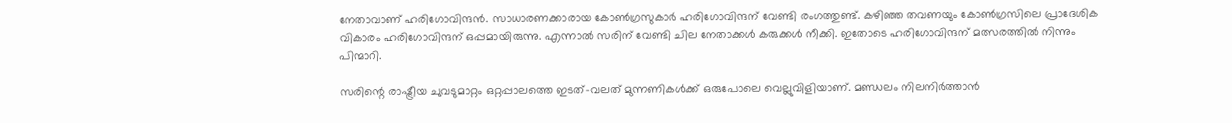നേതാവാണ് ഹരിഗോവിന്ദന്‍. സാധാരണക്കാരായ കോണ്‍ഗ്രസുകാര്‍ ഹരിഗോവിന്ദന് വേണ്ടി രംഗത്തുണ്ട്. കഴിഞ്ഞ തവണയും കോണ്‍ഗ്രസിലെ പ്രാദേശിക വികാരം ഹരിഗോവിന്ദന് ഒപ്പമായിരുന്നു. എന്നാല്‍ സരിന് വേണ്ടി ചില നേതാക്കള്‍ കരുക്കള്‍ നീക്കി. ഇതോടെ ഹരിഗോവിന്ദന് മത്സരത്തില്‍ നിന്നും പിന്മാറി.

സരിന്റെ രാഷ്ട്രീയ ചുവടുമാറ്റം ഒറ്റപ്പാലത്തെ ഇടത്-വലത് മുന്നണികള്‍ക്ക് ഒരുപോലെ വെല്ലുവിളിയാണ്. മണ്ഡലം നിലനിര്‍ത്താന്‍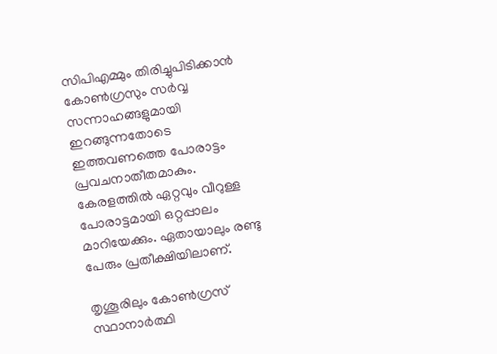സിപിഎമ്മും തിരിച്ചുപിടിക്കാന്‍ കോണ്‍ഗ്രസും സര്‍വ്വ സന്നാഹങ്ങളുമായി ഇറങ്ങുന്നതോടെ ഇത്തവണത്തെ പോരാട്ടം പ്രവചനാതീതമാകും. കേരളത്തില്‍ ഏറ്റവും വീറുള്ള പോരാട്ടമായി ഒറ്റപ്പാലം മാറിയേക്കും. ഏതായാലും രണ്ടു പേരും പ്രതീക്ഷിയിലാണ്.

തൃശൂരിലും കോണ്‍ഗ്രസ് സ്ഥാനാര്‍ത്ഥി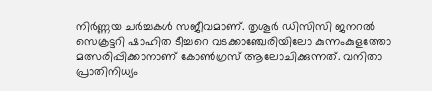നിര്‍ണ്ണയ ചര്‍ച്ചകള്‍ സജീവമാണ്. തൃശൂര്‍ ഡിസിസി ജനറല്‍ സെക്രട്ടറി ഷാഹിത ടീച്ചറെ വടക്കാഞ്ചേരിയിലോ കുന്നംകുളത്തോ മത്സരിപ്പിക്കാനാണ് കോണ്‍ഗ്രസ് ആലോചിക്കുന്നത്. വനിതാ പ്രാതിനിധ്യം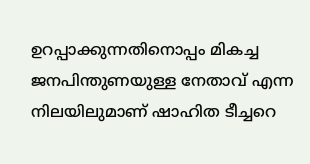ഉറപ്പാക്കുന്നതിനൊപ്പം മികച്ച ജനപിന്തുണയുള്ള നേതാവ് എന്ന നിലയിലുമാണ് ഷാഹിത ടീച്ചറെ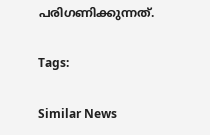പരിഗണിക്കുന്നത്.

Tags:

Similar News